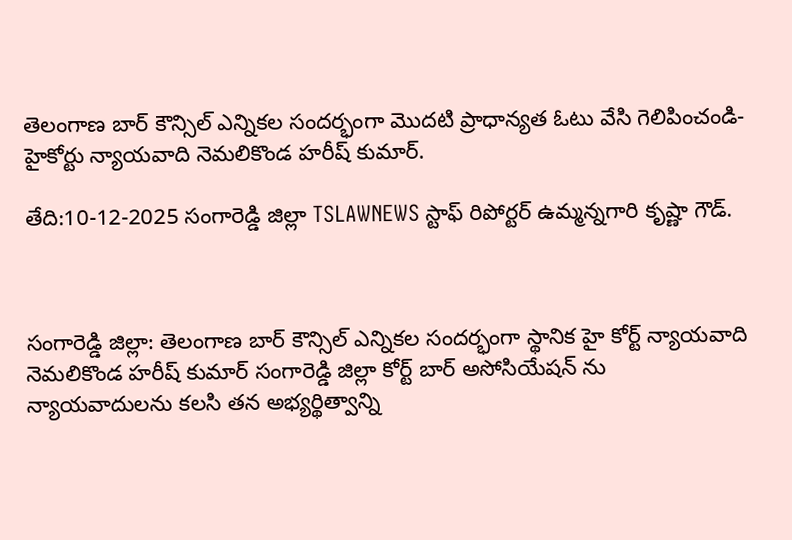తెలంగాణ బార్ కౌన్సిల్ ఎన్నికల సందర్భంగా మొదటి ప్రాధాన్యత ఓటు వేసి గెలిపించండి-హైకోర్టు న్యాయవాది నెమలికొండ హరీష్ కుమార్.

తేది:10-12-2025 సంగారెడ్డి జిల్లా TSLAWNEWS స్టాఫ్ రిపోర్టర్ ఉమ్మన్నగారి కృష్ణా గౌడ్.



సంగారెడ్డి జిల్లా: తెలంగాణ బార్ కౌన్సిల్ ఎన్నికల సందర్భంగా స్థానిక హై కోర్ట్ న్యాయవాది నెమలికొండ హరీష్ కుమార్ సంగారెడ్డి జిల్లా కోర్ట్ బార్ అసోసియేషన్ ను న్యాయవాదులను కలసి తన అభ్యర్థిత్వాన్ని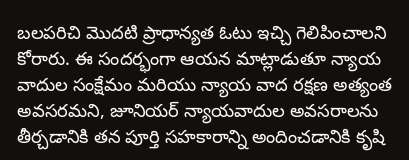బలపరిచి మొదటి ప్రాధాన్యత ఓటు ఇచ్చి గెలిపించాలని కోరారు. ఈ సందర్భంగా ఆయన మాట్లాడుతూ న్యాయ వాదుల సంక్షేమం మరియు న్యాయ వాద రక్షణ అత్యంత అవసరమని, జూనియర్ న్యాయవాదుల అవసరాలను తీర్చడానికి తన పూర్తి సహకారాన్ని అందించడానికి కృషి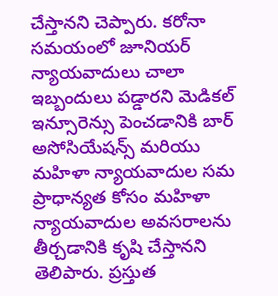చేస్తానని చెప్పారు. కరోనా సమయంలో జూనియర్ న్యాయవాదులు చాలా ఇబ్బందులు పడ్డారని మెడికల్ ఇన్సూరెన్సు పెంచడానికి బార్ అసోసియేషన్స్ మరియు మహిళా న్యాయవాదుల సమ ప్రాధాన్యత కోసం మహిళా న్యాయవాదుల అవసరాలను తీర్చడానికి కృషి చేస్తానని తెలిపారు. ప్రస్తుత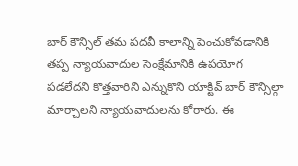బార్ కౌన్సిల్ తమ పదవీ కాలాన్ని పెంచుకోవడానికి తప్ప న్యాయవాదుల సెంక్షేమానికి ఉపయోగ పడలేదని కొత్తవారిని ఎన్నుకొని యాక్టివ్ బార్ కౌన్సిల్గా మార్చాలని న్యాయవాదులను కోరారు. ఈ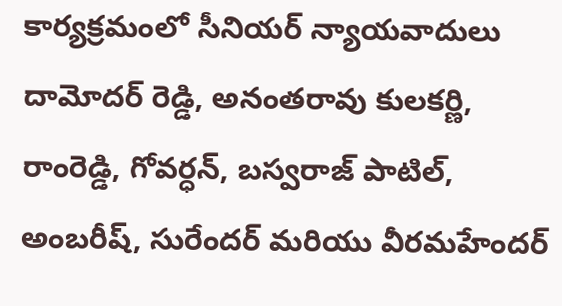కార్యక్రమంలో సీనియర్ న్యాయవాదులు దామోదర్ రెడ్డి, అనంతరావు కులకర్ణి, రాంరెడ్డి, గోవర్ధన్, బస్వరాజ్ పాటిల్, అంబరీష్, సురేందర్ మరియు వీరమహేందర్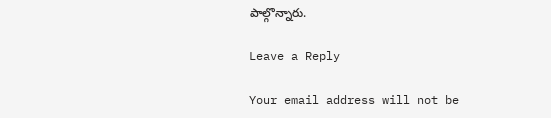పాల్గొన్నారు.

Leave a Reply

Your email address will not be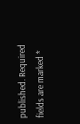published. Required fields are marked *